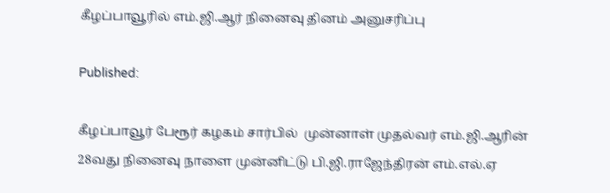கீழப்பாவூரில் எம்.ஜி.ஆர் நினைவு தினம் அனுசரிப்பு

Published:

கீழப்பாவூர் பேரூர் கழகம் சார்பில்  முன்னாள் முதல்வர் எம்.ஜி.ஆரின் 28வது நினைவு நாளை முன்னிட்டு பி.ஜி.ராஜேந்திரன் எம்.எல்.ஏ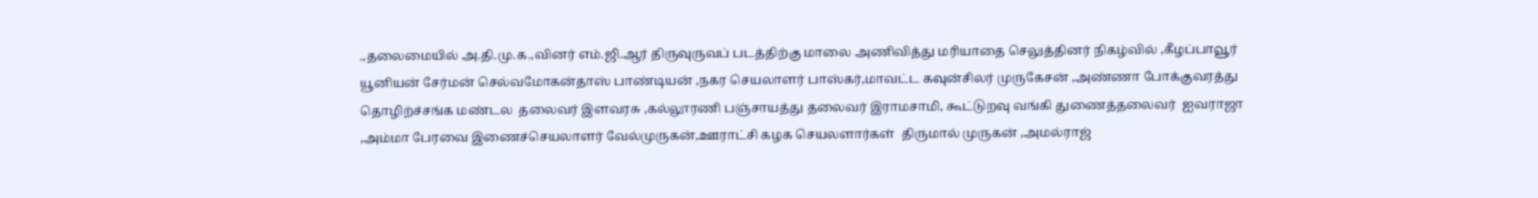.,தலைமையில் அ.தி.மு.க.,வினர் எம்.ஜி.ஆர் திருவுருவப் படத்திற்கு மாலை அணிவித்து மரியாதை செலுத்தினர் நிகழ்வில் ,கீழப்பாவூர் யூனியன் சேர்மன் செல்வமோகன்தாஸ் பாண்டியன் ,நகர செயலாளர் பாஸ்கர்,மாவட்ட கவுன்சிலர் முருகேசன் ,அண்ணா போக்குவரத்து தொழிற்ச்சங்க மண்டல  தலைவர் இளவரசு ,கல்லூரணி பஞ்சாயத்து தலைவர் இராமசாமி, கூட்டுறவு வங்கி துணைத்தலைவர்  ஐவராஜா ,அம்மா பேரவை இணைச்செயலாளர் வேல்முருகன்,ஊராட்சி கழக செயலளார்கள்  திருமால் முருகன் ,அமல்ராஜ்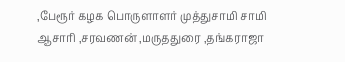,பேரூர் கழக பொருளாளர் முத்துசாமி சாமி ஆசாரி ,சரவணன் ,மருததுரை ,தங்கராஜா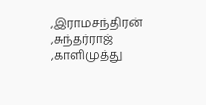,இராமசந்திரன் ,சுந்தர்ராஜ் ,காளிமுத்து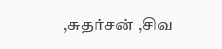,சுதர்சன் ,சிவ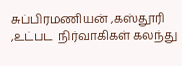சுப்பிரமணியன் ,கஸ்தூரி ,உட்பட  நிர்வாகிகள் கலந்து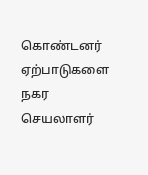கொண்டனர் ஏற்பாடுகளை நகர செயலாளர்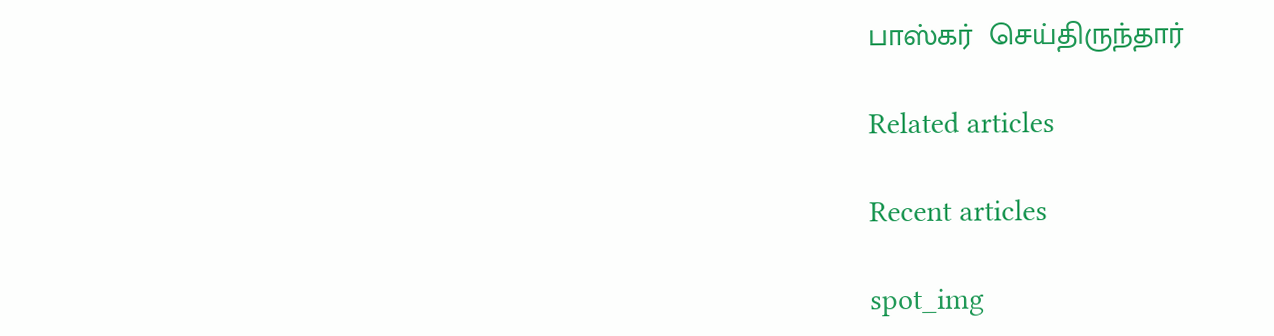பாஸ்கர்  செய்திருந்தார்

Related articles

Recent articles

spot_img